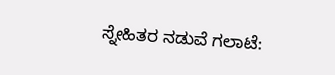ಸ್ನೇಹಿತರ ನಡುವೆ ಗಲಾಟೆ: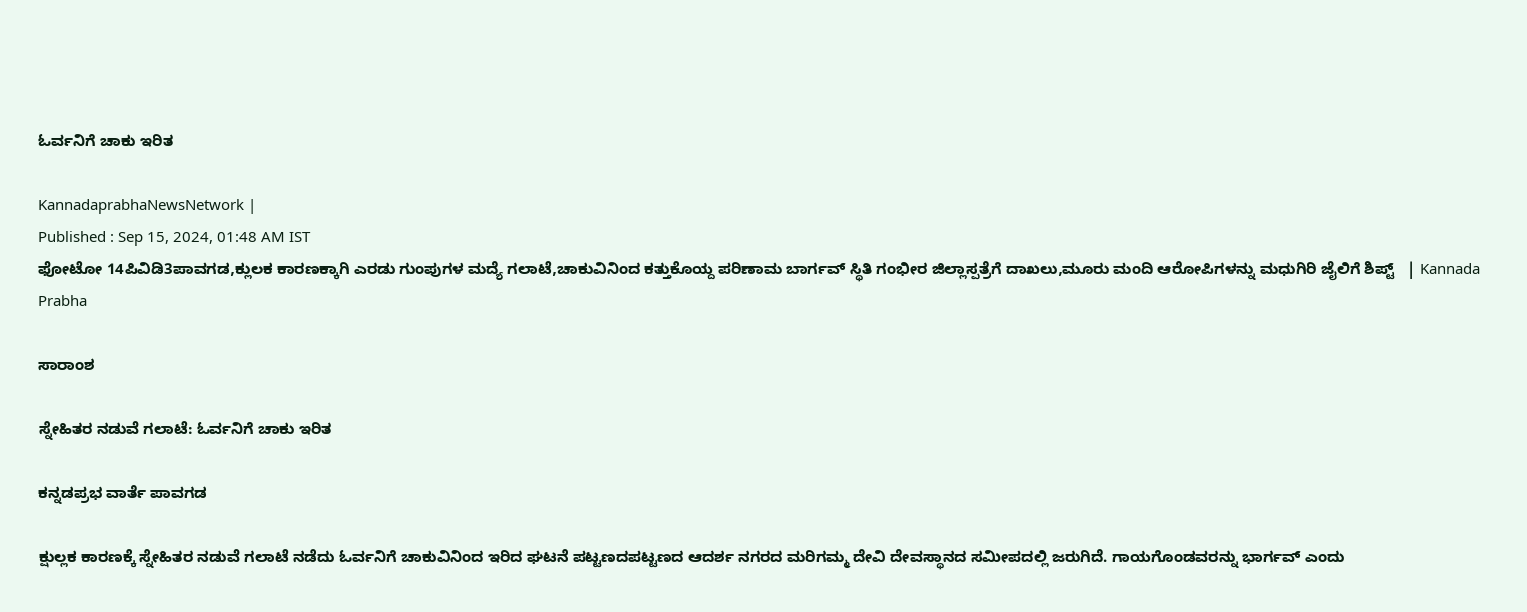ಓರ್ವನಿಗೆ ಚಾಕು ಇರಿತ

KannadaprabhaNewsNetwork |
Published : Sep 15, 2024, 01:48 AM IST
ಫೋಟೋ 14ಪಿವಿಡಿ3ಪಾವಗಡ,ಕ್ಲುಲಕ ಕಾರಣಕ್ಕಾಗಿ ಎರಡು ಗುಂಪುಗಳ ಮದ್ಯೆ ಗಲಾಟೆ,ಚಾಕುವಿನಿಂದ ಕತ್ತುಕೊಯ್ದ ಪರಿಣಾಮ ಬಾರ್ಗವ್‌ ಸ್ಥಿತಿ ಗಂಭೀರ ಜಿಲ್ಲಾಸ್ಪತ್ರೆಗೆ ದಾಖಲು,ಮೂರು ಮಂದಿ ಆರೋಪಿಗಳನ್ನು ಮಧುಗಿರಿ ಜೈಲಿಗೆ ಶಿಪ್ಟ್‌   | Kannada Prabha

ಸಾರಾಂಶ

ಸ್ನೇಹಿತರ ನಡುವೆ ಗಲಾಟೆ: ಓರ್ವನಿಗೆ ಚಾಕು ಇರಿತ

ಕನ್ನಡಪ್ರಭ ವಾರ್ತೆ ಪಾವಗಡ

ಕ್ಷುಲ್ಲಕ ಕಾರಣಕ್ಕೆ ಸ್ನೇಹಿತರ ನಡುವೆ ಗಲಾಟೆ ನಡೆದು ಓರ್ವನಿಗೆ ಚಾಕುವಿನಿಂದ ಇರಿದ ಘಟನೆ ಪಟ್ಟಣದಪಟ್ಟಣದ ಆದರ್ಶ ನಗರದ ಮರಿಗಮ್ಮ ದೇವಿ ದೇವಸ್ಥಾನದ ಸಮೀಪದಲ್ಲಿ ಜರುಗಿದೆ. ಗಾಯಗೊಂಡವರನ್ನು ಭಾರ್ಗವ್‌ ಎಂದು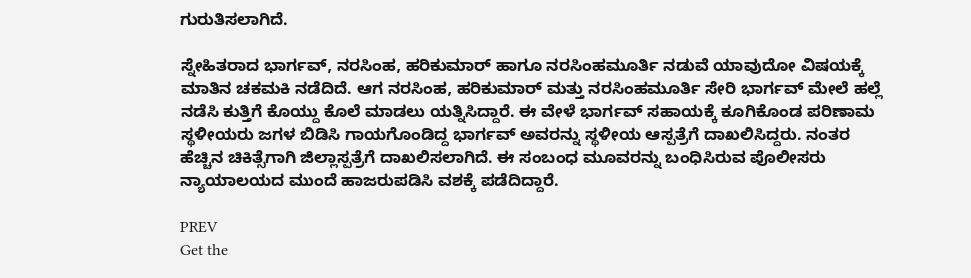ಗುರುತಿಸಲಾಗಿದೆ.

ಸ್ನೇಹಿತರಾದ ಭಾರ್ಗವ್‌, ನರಸಿಂಹ, ಹರಿಕುಮಾರ್ ಹಾಗೂ ನರಸಿಂಹಮೂರ್ತಿ ನಡುವೆ ಯಾವುದೋ ವಿಷಯಕ್ಕೆ ಮಾತಿನ ಚಕಮಕಿ ನಡೆದಿದೆ. ಆಗ ನರಸಿಂಹ, ಹರಿಕುಮಾರ್‌ ಮತ್ತು ನರಸಿಂಹಮೂರ್ತಿ ಸೇರಿ ಭಾರ್ಗವ್‌ ಮೇಲೆ ಹಲ್ಲೆ ನಡೆಸಿ ಕುತ್ತಿಗೆ ಕೊಯ್ದು ಕೊಲೆ ಮಾಡಲು ಯತ್ನಿಸಿದ್ದಾರೆ. ಈ ವೇಳೆ ಭಾರ್ಗವ್‌ ಸಹಾಯಕ್ಕೆ ಕೂಗಿಕೊಂಡ ಪರಿಣಾಮ ಸ್ಥಳೀಯರು ಜಗಳ ಬಿಡಿಸಿ ಗಾಯಗೊಂಡಿದ್ದ ಭಾರ್ಗವ್‌ ಅವರನ್ನು ಸ್ಥಳೀಯ ಆಸ್ಪತ್ರೆಗೆ ದಾಖಲಿಸಿದ್ದರು. ನಂತರ ಹೆಚ್ಚಿನ ಚಿಕಿತ್ಸೆಗಾಗಿ ಜಿಲ್ಲಾಸ್ಪತ್ರೆಗೆ ದಾಖಲಿಸಲಾಗಿದೆ. ಈ ಸಂಬಂಧ ಮೂವರನ್ನು ಬಂಧಿಸಿರುವ ಪೊಲೀಸರು ನ್ಯಾಯಾಲಯದ ಮುಂದೆ ಹಾಜರುಪಡಿಸಿ ವಶಕ್ಕೆ ಪಡೆದಿದ್ದಾರೆ.

PREV
Get the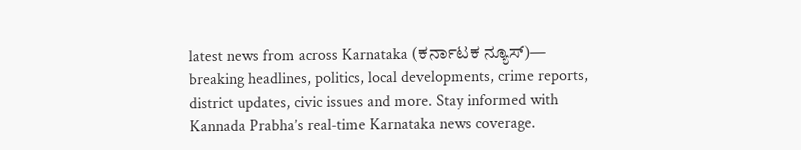latest news from across Karnataka (ಕರ್ನಾಟಕ ನ್ಯೂಸ್)— breaking headlines, politics, local developments, crime reports, district updates, civic issues and more. Stay informed with Kannada Prabha’s real‑time Karnataka news coverage.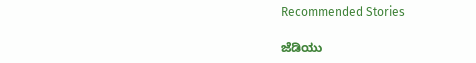Recommended Stories

ಜೆಡಿಯು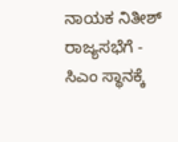ನಾಯಕ ನಿತೀಶ್‌ ರಾಜ್ಯಸಭೆಗೆ - ಸಿಎಂ ಸ್ಥಾನಕ್ಕೆ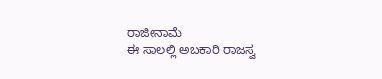ರಾಜೀನಾಮೆ
ಈ ಸಾಲಲ್ಲಿ ಅಬಕಾರಿ ರಾಜಸ್ವ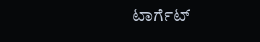ಟಾರ್ಗೆಟ್‌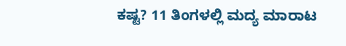ಕಷ್ಟ? 11 ತಿಂಗಳಲ್ಲಿ ಮದ್ಯ ಮಾರಾಟ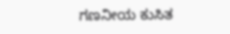ಗಣನೀಯ ಕುಸಿತ